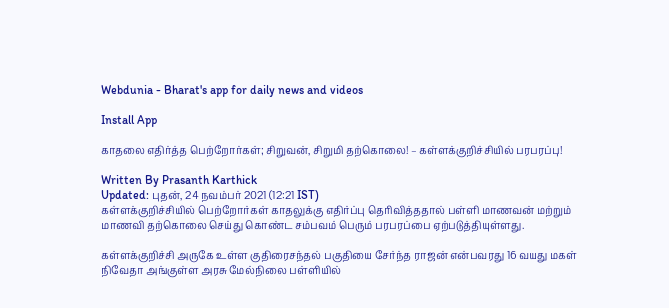Webdunia - Bharat's app for daily news and videos

Install App

காதலை எதிர்த்த பெற்றோர்கள்; சிறுவன், சிறுமி தற்கொலை! – கள்ளக்குறிச்சியில் பரபரப்பு!

Written By Prasanth Karthick
Updated: புதன், 24 நவம்பர் 2021 (12:21 IST)
கள்ளக்குறிச்சியில் பெற்றோர்கள் காதலுக்கு எதிர்ப்பு தெரிவித்ததால் பள்ளி மாணவன் மற்றும் மாணவி தற்கொலை செய்து கொண்ட சம்பவம் பெரும் பரபரப்பை ஏற்படுத்தியுள்ளது.

கள்ளக்குறிச்சி அருகே உள்ள குதிரைசந்தல் பகுதியை சேர்ந்த ராஜன் என்பவரது 16 வயது மகள் நிவேதா அங்குள்ள அரசு மேல்நிலை பள்ளியில்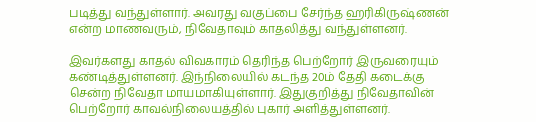படித்து வந்துள்ளார். அவரது வகுப்பை சேர்ந்த ஹரிகிருஷ்ணன் என்ற மாணவரும், நிவேதாவும் காதலித்து வந்துள்ளனர்.

இவர்களது காதல் விவகாரம் தெரிந்த பெற்றோர் இருவரையும் கண்டித்துள்ளனர். இந்நிலையில் கடந்த 20ம் தேதி கடைக்கு சென்ற நிவேதா மாயமாகியுள்ளார். இதுகுறித்து நிவேதாவின் பெற்றோர் காவல்நிலையத்தில் புகார் அளித்துள்ளனர்.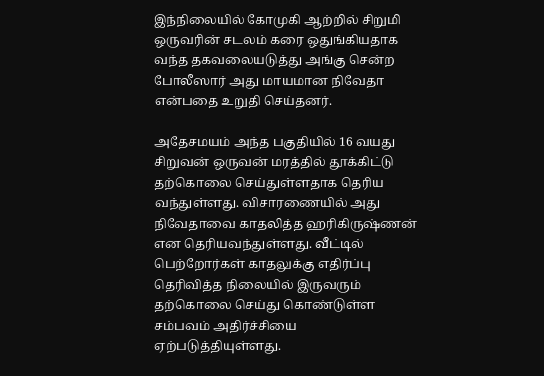இந்நிலையில் கோமுகி ஆற்றில் சிறுமி ஒருவரின் சடலம் கரை ஒதுங்கியதாக வந்த தகவலையடுத்து அங்கு சென்ற போலீஸார் அது மாயமான நிவேதா என்பதை உறுதி செய்தனர்.

அதேசமயம் அந்த பகுதியில் 16 வயது சிறுவன் ஒருவன் மரத்தில் தூக்கிட்டு தற்கொலை செய்துள்ளதாக தெரிய வந்துள்ளது. விசாரணையில் அது நிவேதாவை காதலித்த ஹரிகிருஷ்ணன் என தெரியவந்துள்ளது. வீட்டில் பெற்றோர்கள் காதலுக்கு எதிர்ப்பு தெரிவித்த நிலையில் இருவரும் தற்கொலை செய்து கொண்டுள்ள சம்பவம் அதிர்ச்சியை ஏற்படுத்தியுள்ளது.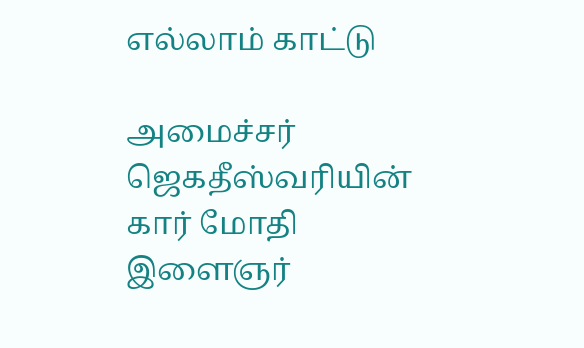எல்லாம் காட்டு

அமைச்சர் ஜெகதீஸ்வரியின் கார் மோதி இளைஞர்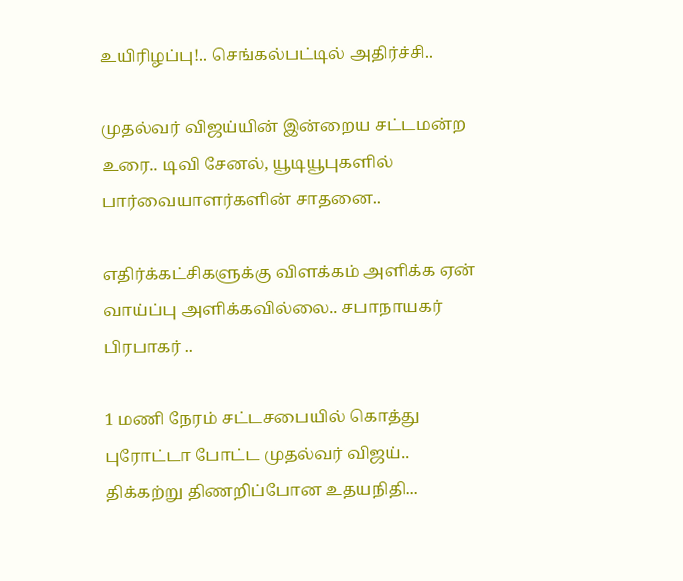உயிரிழப்பு!.. செங்கல்பட்டில் அதிர்ச்சி..

முதல்வர் விஜய்யின் இன்றைய சட்டமன்ற உரை.. டிவி சேனல், யூடியூபுகளில் பார்வையாளர்களின் சாதனை..

எதிர்க்கட்சிகளுக்கு விளக்கம் அளிக்க ஏன் வாய்ப்பு அளிக்கவில்லை.. சபாநாயகர் பிரபாகர் ..

1 மணி நேரம் சட்டசபையில் கொத்து புரோட்டா போட்ட முதல்வர் விஜய்.. திக்கற்று திணறிப்போன உதயநிதி...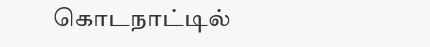கொடநாட்டில்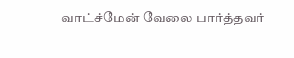வாட்ச்மேன் வேலை பார்த்தவர்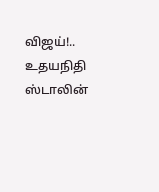விஜய்!.. உதயநிதி ஸ்டாலின்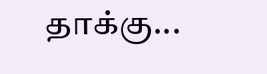தாக்கு...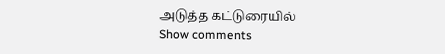அடுத்த கட்டுரையில்
Show comments